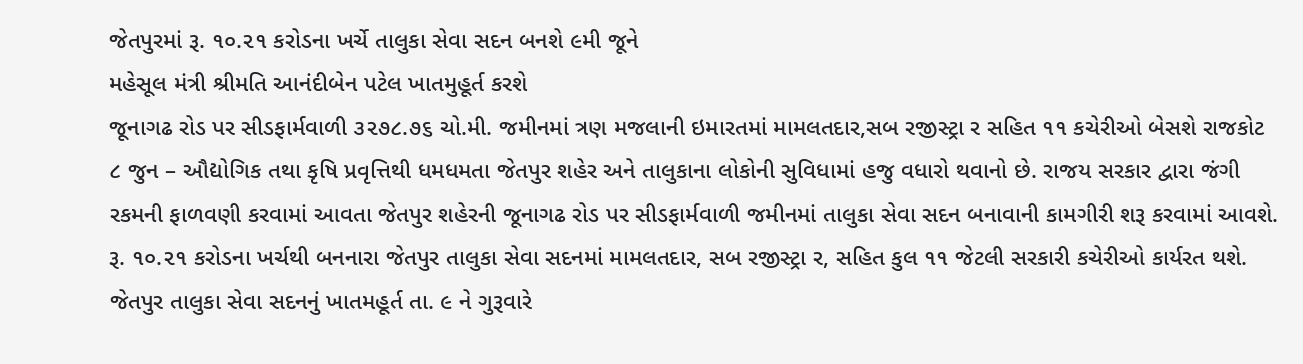જેતપુરમાં રૂ. ૧૦.૨૧ કરોડના ખર્ચે તાલુકા સેવા સદન બનશે ૯મી જૂને
મહેસૂલ મંત્રી શ્રીમતિ આનંદીબેન પટેલ ખાતમુહૂર્ત કરશે
જૂનાગઢ રોડ પર સીડફાર્મવાળી ૩૨૭૮.૭૬ ચો.મી. જમીનમાં ત્રણ મજલાની ઇમારતમાં મામલતદાર,સબ રજીસ્ટ્રા ર સહિત ૧૧ કચેરીઓ બેસશે રાજકોટ ૮ જુન – ઔદ્યોગિક તથા કૃષિ પ્રવૃત્તિથી ધમધમતા જેતપુર શહેર અને તાલુકાના લોકોની સુવિધામાં હજુ વધારો થવાનો છે. રાજય સરકાર દ્વારા જંગી રકમની ફાળવણી કરવામાં આવતા જેતપુર શહેરની જૂનાગઢ રોડ પર સીડફાર્મવાળી જમીનમાં તાલુકા સેવા સદન બનાવાની કામગીરી શરૂ કરવામાં આવશે. રૂ. ૧૦.૨૧ કરોડના ખર્ચથી બનનારા જેતપુર તાલુકા સેવા સદનમાં મામલતદાર, સબ રજીસ્ટ્રા ર, સહિત કુલ ૧૧ જેટલી સરકારી કચેરીઓ કાર્યરત થશે. જેતપુર તાલુકા સેવા સદનનું ખાતમહૂર્ત તા. ૯ ને ગુરૂવારે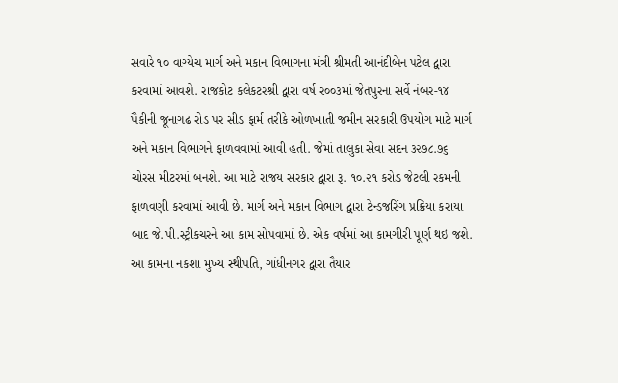સવારે ૧૦ વાગ્યેચ માર્ગ અને મકાન વિભાગના મંત્રી શ્રીમતી આનંદીબેન પટેલ દ્વારા કરવામાં આવશે. રાજકોટ કલેકટરશ્રી દ્વારા વર્ષ ર૦૦૩માં જેતપુરના સર્વે નંબર-૧૪ પૈકીની જૂનાગઢ રોડ પર સીડ ફાર્મ તરીકે ઓળખાતી જમીન સરકારી ઉપયોગ માટે માર્ગ અને મકાન વિભાગને ફાળવવામાં આવી હતી. જેમાં તાલુકા સેવા સદન ૩૨૭૮.૭૬ ચોરસ મીટરમાં બનશે. આ માટે રાજય સરકાર દ્વારા રૂ. ૧૦.૨૧ કરોડ જેટલી રકમની ફાળવણી કરવામાં આવી છે. માર્ગ અને મકાન વિભાગ દ્વારા ટેન્ડજરિંગ પ્રક્રિયા કરાયા બાદ જે.પી.સ્ટ્રીકચરને આ કામ સોપવામાં છે. એક વર્ષમાં આ કામગીરી પૂર્ણ થઇ જશે. આ કામના નકશા મુખ્ય સ્થીપતિ, ગાંધીનગર દ્વારા તૈયાર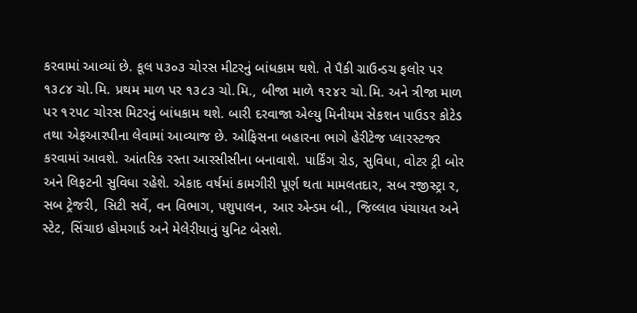કરવામાં આવ્યાં છે. કૂલ ૫૩૦૩ ચોરસ મીટરનું બાંધકામ થશે. તે પૈકી ગ્રાઉન્ડચ ફલોર પર ૧૩૮૪ ચો.મિ. પ્રથમ માળ પર ૧૩૮૩ ચો.મિ., બીજા માળે ૧૨૪૨ ચો.મિ. અને ત્રીજા માળ પર ૧૨૫૮ ચોરસ મિટરનું બાંધકામ થશે. બારી દરવાજા એલ્યુ મિનીયમ સેકશન પાઉડર કોટેડ તથા એફઆરપીના લેવામાં આવ્યાજ છે. ઓફિસના બહારના ભાગે હેરીટેજ પ્લારસ્ટજર કરવામાં આવશે. આંતરિક રસ્તા આરસીસીના બનાવાશે. પાર્કિંગ રોડ, સુવિધા, વોટર ટ્રી બોર અને લિફટની સુવિધા રહેશે. એકાદ વર્ષમાં કામગીરી પૂર્ણ થતા મામલતદાર, સબ રજીસ્ટ્રા ર, સબ ટ્રેજરી, સિટી સર્વે, વન વિભાગ, પશુપાલન, આર એન્ડમ બી., જિલ્લાવ પંચાયત અને સ્ટેટ, સિંચાઇ હોમગાર્ડ અને મેલેરીયાનું યુનિટ બેસશે.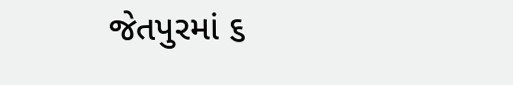જેતપુરમાં ૬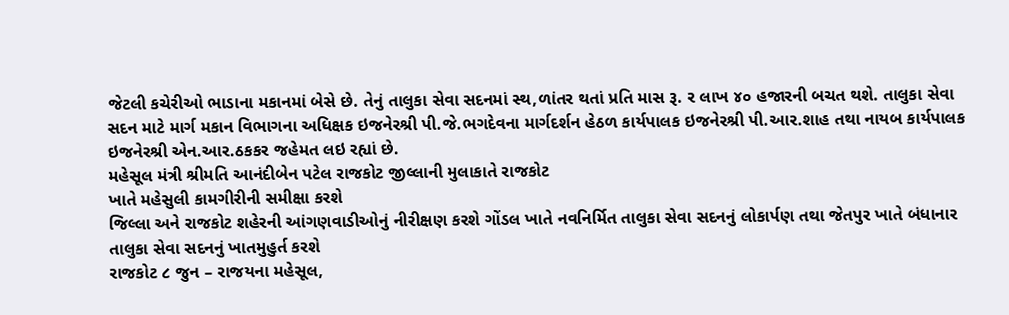જેટલી કચેરીઓ ભાડાના મકાનમાં બેસે છે. તેનું તાલુકા સેવા સદનમાં સ્થ,ળાંતર થતાં પ્રતિ માસ રૂ. ર લાખ ૪૦ હજારની બચત થશે. તાલુકા સેવા સદન માટે માર્ગ મકાન વિભાગના અધિક્ષક ઇજનેરશ્રી પી.જે.ભગદેવના માર્ગદર્શન હેઠળ કાર્યપાલક ઇજનેરશ્રી પી.આર.શાહ તથા નાયબ કાર્યપાલક ઇજનેરશ્રી એન.આર.ઠકકર જહેમત લઇ રહ્યાં છે.
મહેસૂલ મંત્રી શ્રીમતિ આનંદીબેન પટેલ રાજકોટ જીલ્લાની મુલાકાતે રાજકોટ
ખાતે મહેસુલી કામગીરીની સમીક્ષા કરશે
જિલ્લા અને રાજકોટ શહેરની આંગણવાડીઓનું નીરીક્ષણ કરશે ગોંડલ ખાતે નવનિર્મિત તાલુકા સેવા સદનનું લોકાર્પણ તથા જેતપુર ખાતે બંધાનાર તાલુકા સેવા સદનનું ખાતમુહુર્ત કરશે
રાજકોટ ૮ જુન – રાજયના મહેસૂલ,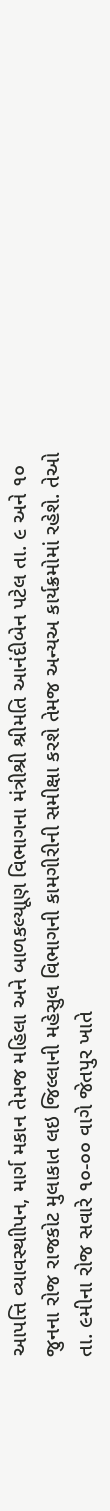આપત્તિ વ્યાવસ્થાીપન, માર્ગ મકાન તેમજ મહિલા અને બાળકલ્યાૂણ વિભાગના મંત્રીશ્રી શ્રીમતિ આનંદીબેન પટેલ તા. ૯ અને ૧૦ જુનના રોજ રાજકોટ મુલાકાત લઇ જિલ્લાની મહેસુલ વિભાગની કામગીરીની સમીક્ષા કરશે તેમજ અન્યઅ કાર્યક્રમોમાં રહેશે. તેઓ તા. ૯મીના રોજ સવારે ૧૦-૦૦ વાગે જેતપુર ખાતે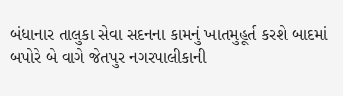બંધાનાર તાલુકા સેવા સદનના કામનું ખાતમુહૂર્ત કરશે બાદમાં બપોરે બે વાગે જેતપુર નગરપાલીકાની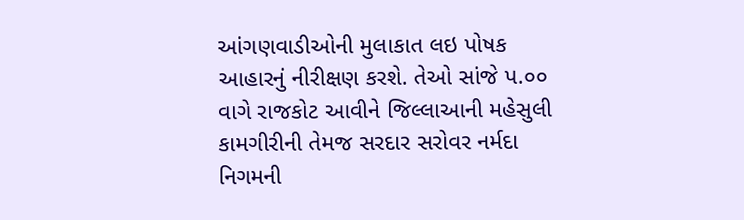આંગણવાડીઓની મુલાકાત લઇ પોષક આહારનું નીરીક્ષણ કરશે. તેઓ સાંજે પ.૦૦ વાગે રાજકોટ આવીને જિલ્લાઆની મહેસુલી કામગીરીની તેમજ સરદાર સરોવર નર્મદા નિગમની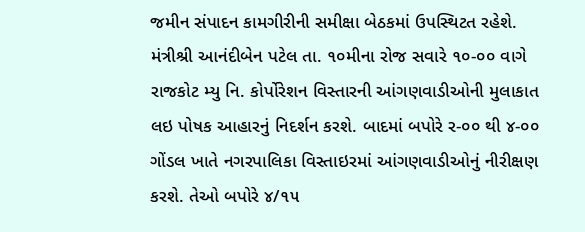જમીન સંપાદન કામગીરીની સમીક્ષા બેઠકમાં ઉપસ્થિટત રહેશે. મંત્રીશ્રી આનંદીબેન પટેલ તા. ૧૦મીના રોજ સવારે ૧૦-૦૦ વાગે રાજકોટ મ્યુ નિ. કોર્પોરેશન વિસ્તારની આંગણવાડીઓની મુલાકાત લઇ પોષક આહારનું નિદર્શન કરશે. બાદમાં બપોરે ર-૦૦ થી ૪-૦૦ ગોંડલ ખાતે નગરપાલિકા વિસ્તાઇરમાં આંગણવાડીઓનું નીરીક્ષણ કરશે. તેઓ બપોરે ૪/૧૫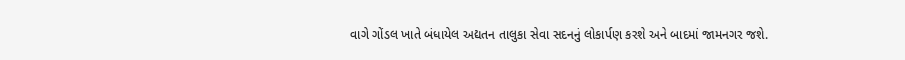વાગે ગોંડલ ખાતે બંધાયેલ અદ્યતન તાલુકા સેવા સદનનું લોકાર્પણ કરશે અને બાદમાં જામનગર જશે.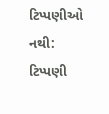ટિપ્પણીઓ નથી:
ટિપ્પણી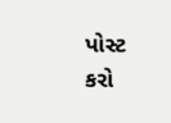પોસ્ટ કરો